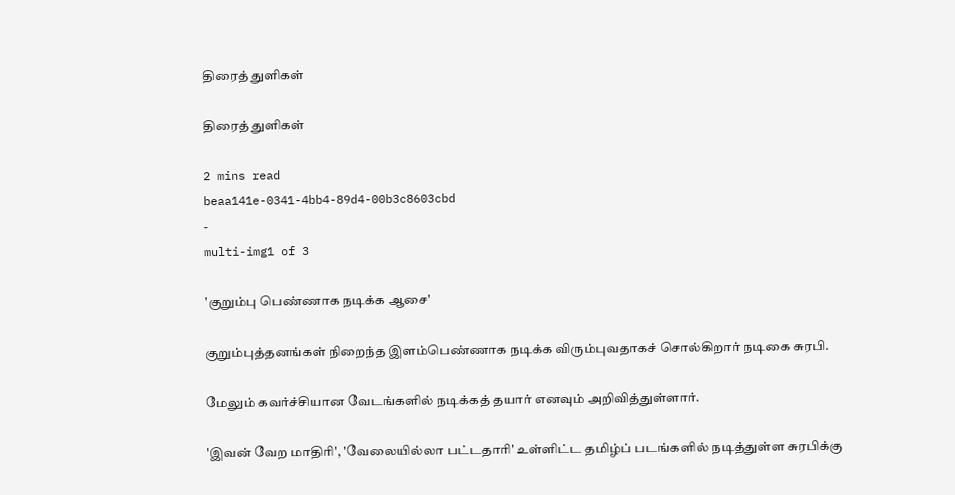திரைத் துளிகள்

திரைத் துளிகள்

2 mins read
beaa141e-0341-4bb4-89d4-00b3c8603cbd
-
multi-img1 of 3

'குறும்பு பெண்ணாக நடிக்க ஆசை'

குறும்புத்தனங்கள் நிறைந்த இளம்பெண்ணாக நடிக்க விரும்புவதாகச் சொல்கிறார் நடிகை சுரபி.

மேலும் கவர்ச்சியான வேடங்களில் நடிக்கத் தயார் எனவும் அறிவித்துள்ளார்.

'இவன் வேற மாதிரி', 'வேலையில்லா பட்டதாரி' உள்ளிட்ட தமிழ்ப் படங்களில் நடித்துள்ள சுரபிக்கு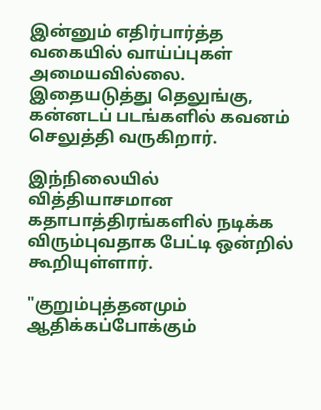இன்னும் எதிர்பார்த்த வகையில் வாய்ப்புகள் அமையவில்லை. இதையடுத்து தெலுங்கு, கன்னடப் படங்களில் கவனம் செலுத்தி வருகிறார்.

இந்நிலையில் வித்தியாசமான கதாபாத்திரங்களில் நடிக்க விரும்புவதாக பேட்டி ஒன்றில் கூறியுள்ளார்.

"குறும்புத்தனமும் ஆதிக்கப்போக்கும்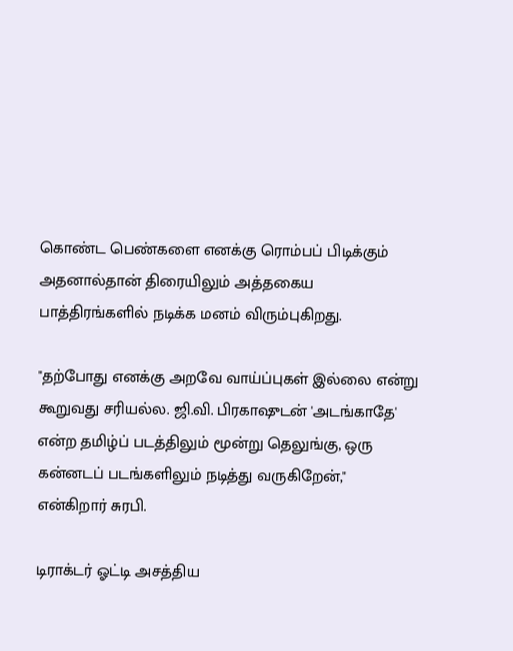கொண்ட பெண்களை எனக்கு ரொம்பப் பிடிக்கும் அதனால்தான் திரையிலும் அத்தகைய பாத்திரங்களில் நடிக்க மனம் விரும்புகிறது.

"தற்போது எனக்கு அறவே வாய்ப்புகள் இல்லை என்று கூறுவது சரியல்ல. ஜி.வி. பிரகாஷுடன் 'அடங்காதே' என்ற தமிழ்ப் படத்திலும் மூன்று தெலுங்கு, ஒரு கன்னடப் படங்களிலும் நடித்து வருகிறேன்," என்கிறார் சுரபி.

டிராக்டர் ஓட்டி அசத்திய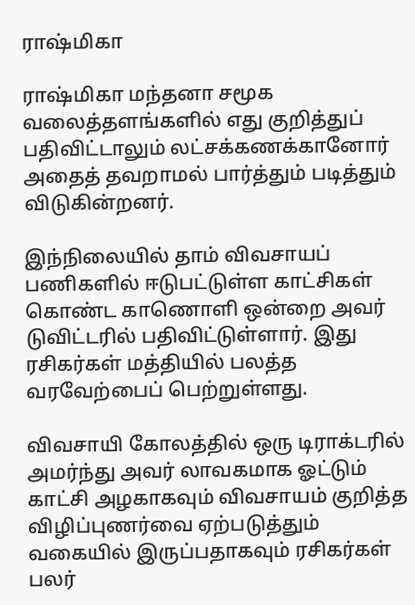ராஷ்மிகா

ராஷ்மிகா மந்தனா சமூக வலைத்தளங்களில் எது குறித்துப் பதிவிட்டாலும் லட்சக்கணக்கானோர் அதைத் தவறாமல் பார்த்தும் படித்தும் விடுகின்றனர்.

இந்நிலையில் தாம் விவசாயப் பணிகளில் ஈடுபட்டுள்ள காட்சிகள் கொண்ட காணொளி ஒன்றை அவர் டுவிட்டரில் பதிவிட்டுள்ளார். இது ரசிகர்கள் மத்தியில் பலத்த வரவேற்பைப் பெற்றுள்ளது.

விவசாயி கோலத்தில் ஒரு டிராக்டரில் அமர்ந்து அவர் லாவகமாக ஓட்டும் காட்சி அழகாகவும் விவசாயம் குறித்த விழிப்புணர்வை ஏற்படுத்தும் வகையில் இருப்பதாகவும் ரசிகர்கள் பலர்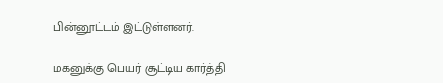பின்னூட்டம் இட்டுள்ளனர்.

மகனுக்கு பெயர் சூட்டிய கார்த்தி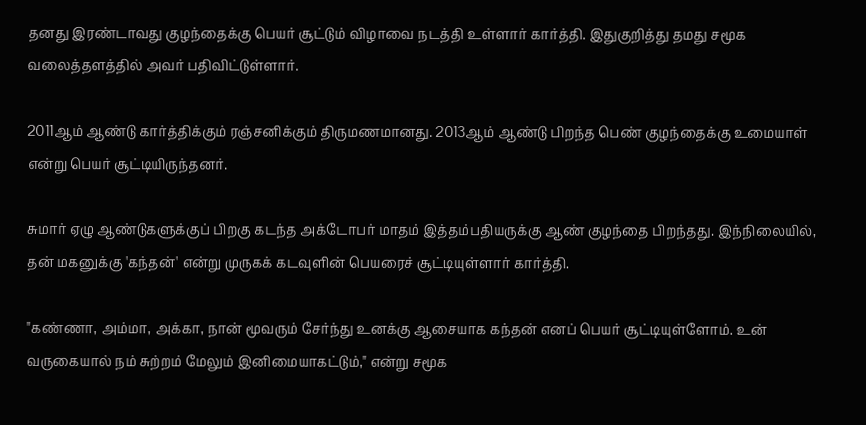தனது இரண்டாவது குழந்தைக்கு பெயர் சூட்டும் விழாவை நடத்தி உள்ளார் கார்த்தி. இதுகுறித்து தமது சமூக வலைத்தளத்தில் அவர் பதிவிட்டுள்ளார்.

2011ஆம் ஆண்டு கார்த்திக்கும் ரஞ்சனிக்கும் திருமணமானது. 2013ஆம் ஆண்டு பிறந்த பெண் குழந்தைக்கு உமையாள் என்று பெயர் சூட்டியிருந்தனர்.

சுமார் ஏழு ஆண்டுகளுக்குப் பிறகு கடந்த அக்டோபர் மாதம் இத்தம்பதியருக்கு ஆண் குழந்தை பிறந்தது. இந்நிலையில், தன் மகனுக்கு 'கந்தன்' என்று முருகக் கடவுளின் பெயரைச் சூட்டியுள்ளார் கார்த்தி.

"கண்ணா, அம்மா, அக்கா, நான் மூவரும் சேர்ந்து உனக்கு ஆசையாக கந்தன் எனப் பெயர் சூட்டியுள்ளோம். உன் வருகையால் நம் சுற்றம் மேலும் இனிமையாகட்டும்," என்று சமூக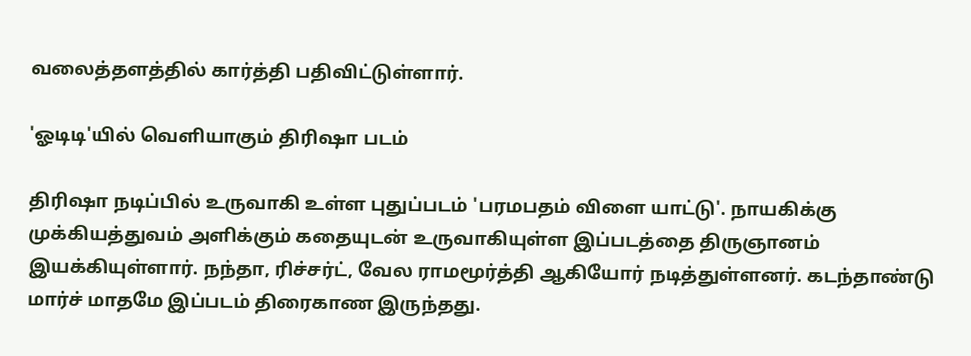வலைத்தளத்தில் கார்த்தி பதிவிட்டுள்ளார்.

'ஓடிடி'யில் வெளியாகும் திரிஷா படம்

திரிஷா நடிப்பில் உருவாகி உள்ள புதுப்படம் 'பரமபதம் விளை யாட்டு'. நாயகிக்கு முக்கியத்துவம் அளிக்கும் கதையுடன் உருவாகியுள்ள இப்படத்தை திருஞானம் இயக்கியுள்ளார். நந்தா, ரிச்சர்ட், வேல ராமமூர்த்தி ஆகியோர் நடித்துள்ளனர். கடந்தாண்டு மார்ச் மாதமே இப்படம் திரைகாண இருந்தது.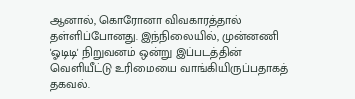ஆனால், கொரோனா விவகாரத்தால் தள்ளிப்போனது. இந்நிலையில், முன்னணி 'ஓடிடி' நிறுவனம் ஒன்று இப்படத்தின் வெளியீட்டு உரிமையை வாங்கியிருப்பதாகத் தகவல்.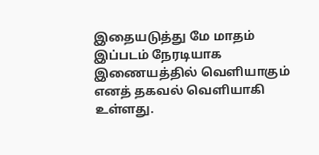இதையடுத்து மே மாதம் இப்படம் நேரடியாக இணையத்தில் வெளியாகும் எனத் தகவல் வெளியாகி உள்ளது.